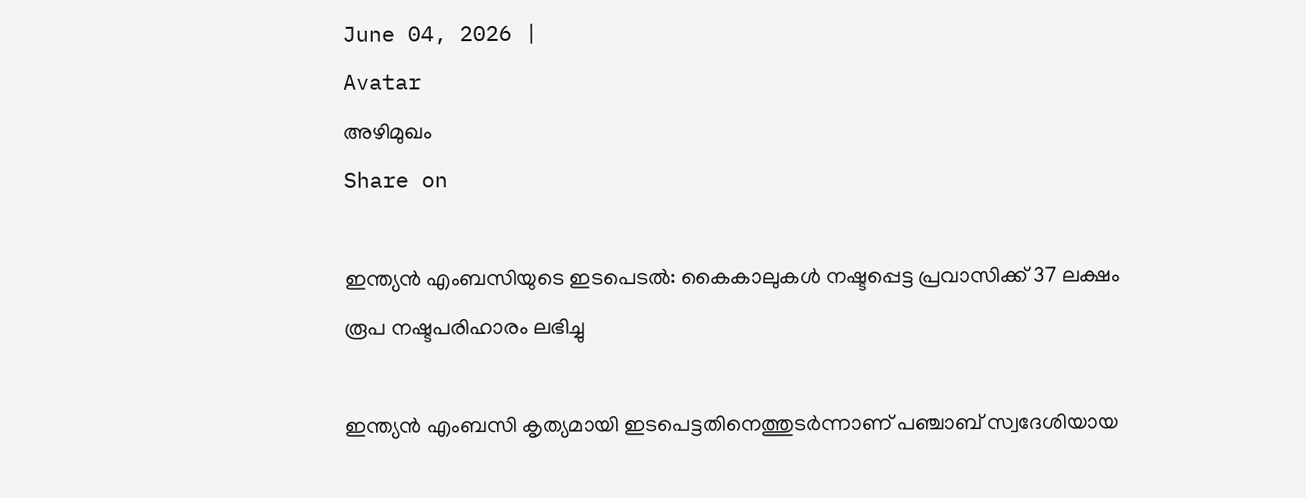June 04, 2026 |
Avatar
അഴിമുഖം
Share on

ഇന്ത്യന്‍ എംബസിയുടെ ഇടപെടല്‍: കൈകാലുകള്‍ നഷ്ടപ്പെട്ട പ്രവാസിക്ക് 37 ലക്ഷം രൂപ നഷ്ടപരിഹാരം ലഭിച്ചു

ഇന്ത്യന്‍ എംബസി കൃത്യമായി ഇടപെട്ടതിനെത്തുടര്‍ന്നാണ് പഞ്ചാബ് സ്വദേശിയായ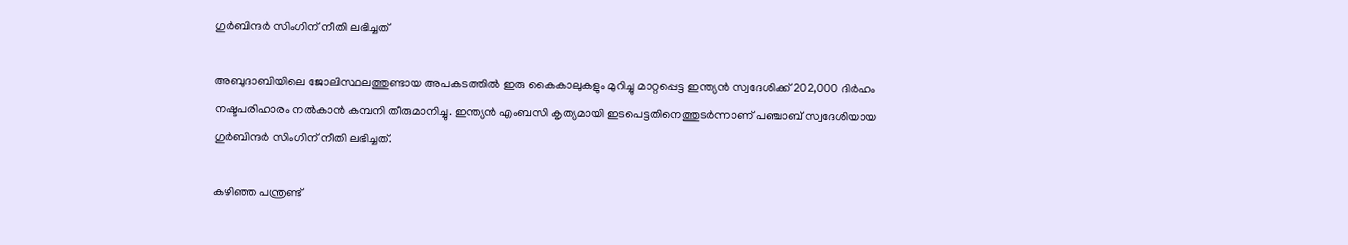ഗുര്‍ബിന്ദര്‍ സിംഗിന് നീതി ലഭിച്ചത്

അബുദാബിയിലെ ജോലിസ്ഥലത്തുണ്ടായ അപകടത്തില്‍ ഇരു കൈകാലുകളും മുറിച്ചു മാറ്റപ്പെട്ട ഇന്ത്യന്‍ സ്വദേശിക്ക് 202,000 ദിര്‍ഹം നഷ്ടപരിഹാരം നല്‍കാന്‍ കമ്പനി തീരുമാനിച്ചു. ഇന്ത്യന്‍ എംബസി കൃത്യമായി ഇടപെട്ടതിനെത്തുടര്‍ന്നാണ് പഞ്ചാബ് സ്വദേശിയായ ഗുര്‍ബിന്ദര്‍ സിംഗിന് നീതി ലഭിച്ചത്.

കഴിഞ്ഞ പന്ത്രണ്ട്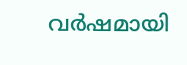വര്‍ഷമായി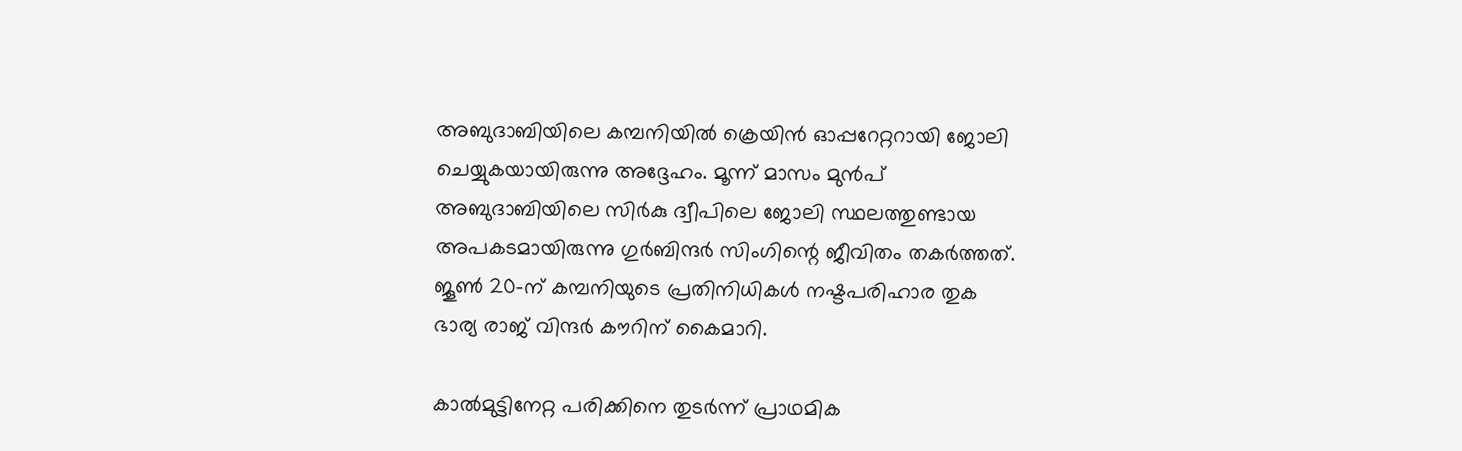അബുദാബിയിലെ കമ്പനിയില്‍ ക്രെയിന്‍ ഓപ്പറേറ്ററായി ജോലി ചെയ്യുകയായിരുന്നു അദ്ദേഹം. മൂന്ന് മാസം മുന്‍പ് അബുദാബിയിലെ സിര്‍കു ദ്വീപിലെ ജോലി സ്ഥലത്തുണ്ടായ അപകടമായിരുന്നു ഗുര്‍ബിന്ദര്‍ സിംഗിന്റെ ജീവിതം തകര്‍ത്തത്. ജൂണ്‍ 20-ന് കമ്പനിയുടെ പ്രതിനിധികള്‍ നഷ്ടപരിഹാര തുക ഭാര്യ രാജ് വിന്ദര്‍ കൗറിന് കൈമാറി.

കാല്‍മുട്ടിനേറ്റ പരിക്കിനെ തുടര്‍ന്ന് പ്രാഥമിക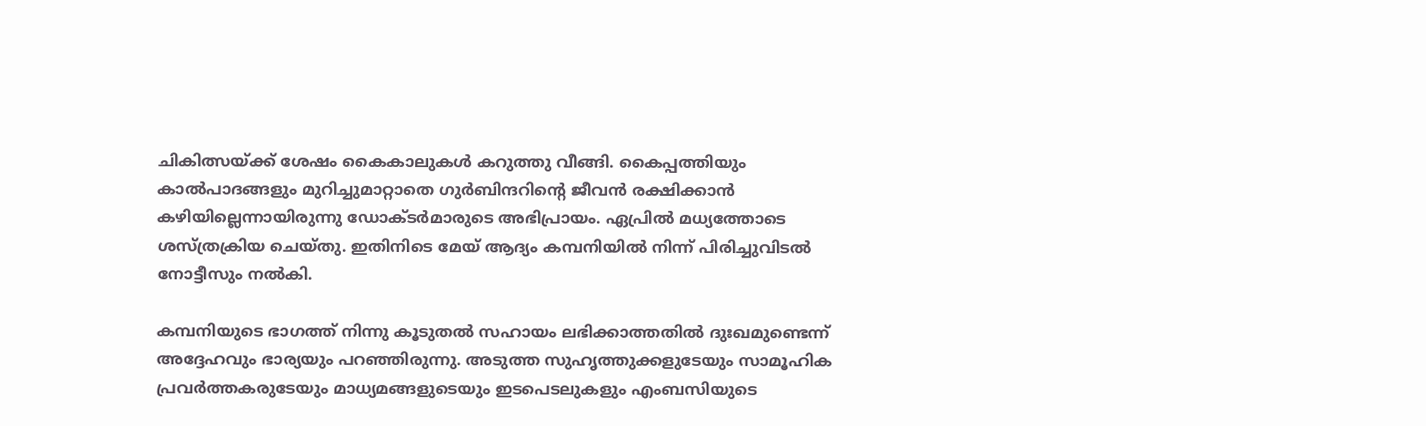ചികിത്സയ്ക്ക് ശേഷം കൈകാലുകള്‍ കറുത്തു വീങ്ങി. കൈപ്പത്തിയും കാല്‍പാദങ്ങളും മുറിച്ചുമാറ്റാതെ ഗുര്‍ബിന്ദറിന്റെ ജീവന്‍ രക്ഷിക്കാന്‍ കഴിയില്ലെന്നായിരുന്നു ഡോക്ടര്‍മാരുടെ അഭിപ്രായം. ഏപ്രില്‍ മധ്യത്തോടെ ശസ്ത്രക്രിയ ചെയ്തു. ഇതിനിടെ മേയ് ആദ്യം കമ്പനിയില്‍ നിന്ന് പിരിച്ചുവിടല്‍ നോട്ടീസും നല്‍കി.

കമ്പനിയുടെ ഭാഗത്ത് നിന്നു കൂടുതല്‍ സഹായം ലഭിക്കാത്തതില്‍ ദുഃഖമുണ്ടെന്ന് അദ്ദേഹവും ഭാര്യയും പറഞ്ഞിരുന്നു. അടുത്ത സുഹൃത്തുക്കളുടേയും സാമൂഹിക പ്രവര്‍ത്തകരുടേയും മാധ്യമങ്ങളുടെയും ഇടപെടലുകളും എംബസിയുടെ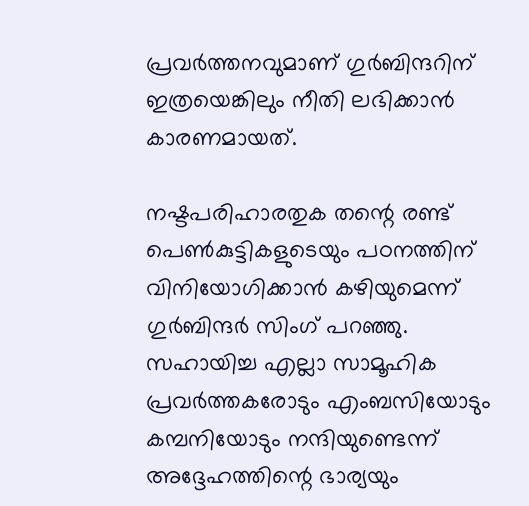പ്രവര്‍ത്തനവുമാണ് ഗുര്‍ബിന്ദറിന് ഇത്രയെങ്കിലും നീതി ലഭിക്കാന്‍ കാരണമായത്.

നഷ്ടപരിഹാരതുക തന്റെ രണ്ട് പെണ്‍കുട്ടികളുടെയും പഠനത്തിന് വിനിയോഗിക്കാന്‍ കഴിയുമെന്ന് ഗുര്‍ബിന്ദര്‍ സിംഗ് പറഞ്ഞു. സഹായിച്ച എല്ലാ സാമൂഹിക പ്രവര്‍ത്തകരോടും എംബസിയോടും കമ്പനിയോടും നന്ദിയുണ്ടെന്ന് അദ്ദേഹത്തിന്റെ ഭാര്യയും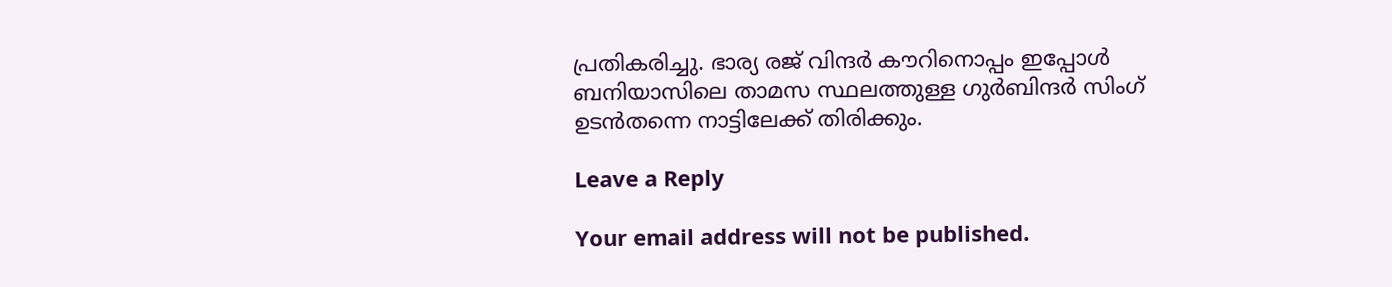പ്രതികരിച്ചു. ഭാര്യ രജ് വിന്ദര്‍ കൗറിനൊപ്പം ഇപ്പോള്‍ ബനിയാസിലെ താമസ സ്ഥലത്തുള്ള ഗുര്‍ബിന്ദര്‍ സിംഗ് ഉടന്‍തന്നെ നാട്ടിലേക്ക് തിരിക്കും.

Leave a Reply

Your email address will not be published.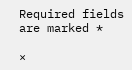Required fields are marked *

×